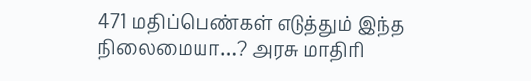471 மதிப்பெண்கள் எடுத்தும் இந்த நிலைமையா…? அரசு மாதிரி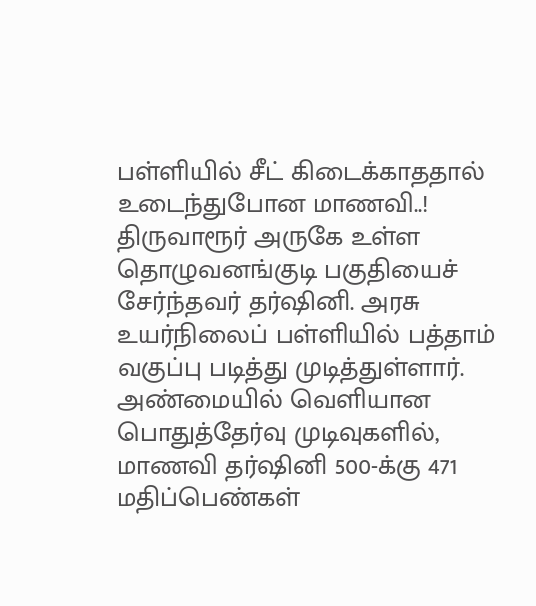பள்ளியில் சீட் கிடைக்காததால் உடைந்துபோன மாணவி..!
திருவாரூர் அருகே உள்ள தொழுவனங்குடி பகுதியைச் சேர்ந்தவர் தர்ஷினி. அரசு உயர்நிலைப் பள்ளியில் பத்தாம் வகுப்பு படித்து முடித்துள்ளார். அண்மையில் வெளியான பொதுத்தேர்வு முடிவுகளில், மாணவி தர்ஷினி 500-க்கு 471 மதிப்பெண்கள்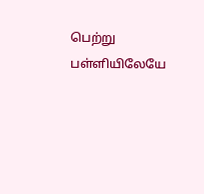பெற்று பள்ளியிலேயே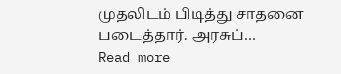முதலிடம் பிடித்து சாதனை படைத்தார். அரசுப்…
Read more